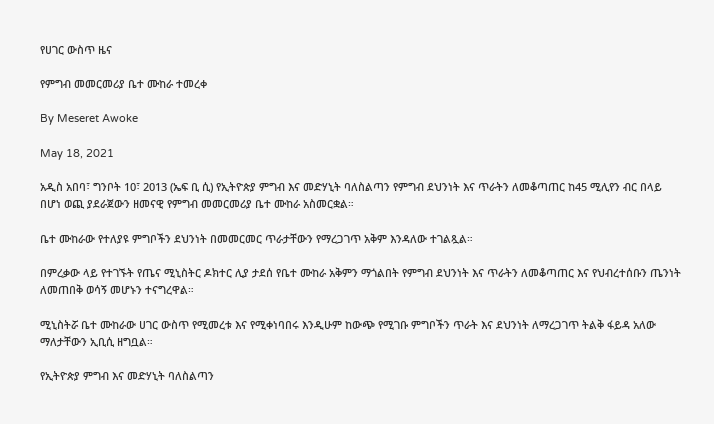የሀገር ውስጥ ዜና

የምግብ መመርመሪያ ቤተ ሙከራ ተመረቀ

By Meseret Awoke

May 18, 2021

አዲስ አበባ፣ ግንቦት 10፣ 2013 (ኤፍ ቢ ሲ) የኢትዮጵያ ምግብ እና መድሃኒት ባለስልጣን የምግብ ደህንነት እና ጥራትን ለመቆጣጠር ከ45 ሚሊየን ብር በላይ በሆነ ወጪ ያደራጀውን ዘመናዊ የምግብ መመርመሪያ ቤተ ሙከራ አስመርቋል።

ቤተ ሙከራው የተለያዩ ምግቦችን ደህንነት በመመርመር ጥራታቸውን የማረጋገጥ አቅም እንዳለው ተገልጿል።

በምረቃው ላይ የተገኙት የጤና ሚኒስትር ዶክተር ሊያ ታደሰ የቤተ ሙከራ አቅምን ማጎልበት የምግብ ደህንነት እና ጥራትን ለመቆጣጠር እና የህብረተሰቡን ጤንነት ለመጠበቅ ወሳኝ መሆኑን ተናግረዋል።

ሚኒስትሯ ቤተ ሙከራው ሀገር ውስጥ የሚመረቱ እና የሚቀነባበሩ እንዲሁም ከውጭ የሚገቡ ምግቦችን ጥራት እና ደህንነት ለማረጋገጥ ትልቅ ፋይዳ አለው ማለታቸውን ኢቢሲ ዘግቧል።

የኢትዮጵያ ምግብ እና መድሃኒት ባለስልጣን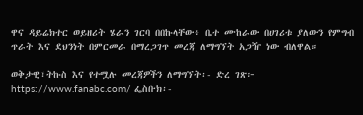ዋና ዳይሬክተር ወይዘሪት ሄራን ገርባ በበኩላቸው፥ ቤተ ሙከራው በሀገሪቱ ያለውን የምግብ ጥራት እና ደህንነት በምርመራ በማረጋገጥ መረጃ ለማግኘት አጋዥ ነው ብለዋል።

ወቅታዊ፣ትኩስ እና የተሟሉ መረጃዎችን ለማግኘት፡- ድረ ገጽ፦ https://www.fanabc.com/ ፌስቡክ፡-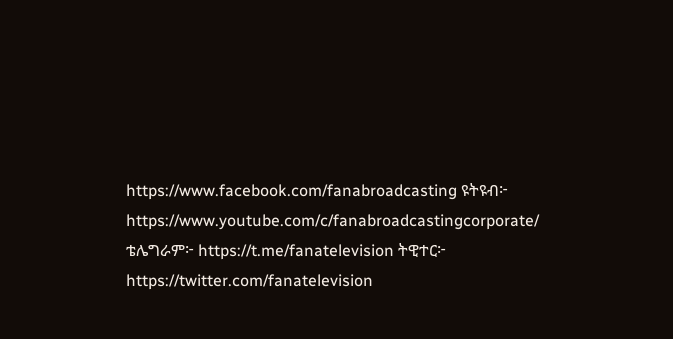https://www.facebook.com/fanabroadcasting ዩትዩብ፦ https://www.youtube.com/c/fanabroadcastingcorporate/ ቴሌግራም፦ https://t.me/fanatelevision ትዊተር፦ https://twitter.com/fanatelevision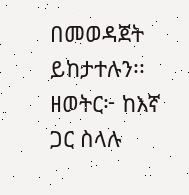በመወዳጀት ይከታተሉን፡፡ ዘወትር፦ ከእኛ ጋር ስላሉ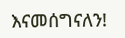እናመሰግናለን!